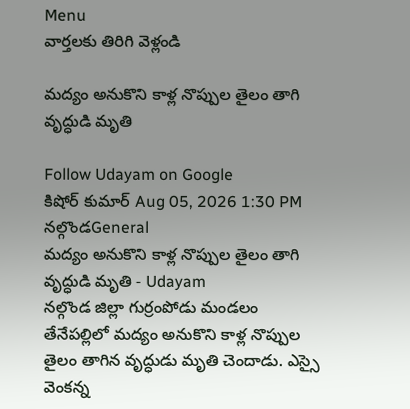Menu
వార్తలకు తిరిగి వెళ్లండి

మద్యం అనుకొని కాళ్ల నొప్పుల తైలం తాగి వృద్ధుడి మృతి

Follow Udayam on Google
కిషోర్ కుమార్ Aug 05, 2026 1:30 PM నల్గొండGeneral
మద్యం అనుకొని కాళ్ల నొప్పుల తైలం తాగి వృద్ధుడి మృతి - Udayam
నల్గొండ జిల్లా గుర్రంపోడు మండలం తేనేపల్లిలో మద్యం అనుకొని కాళ్ల నొప్పుల తైలం తాగిన వృద్ధుడు మృతి చెందాడు. ఎస్సై వెంకన్న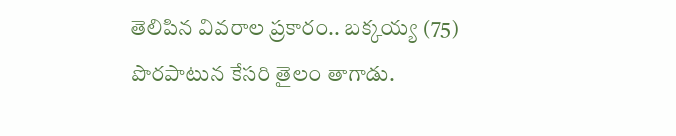తెలిపిన వివరాల ప్రకారం.. బక్కయ్య (75) పొరపాటున కేసరి తైలం తాగాడు.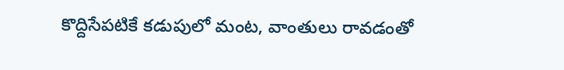కొద్దిసేపటికే కడుపులో మంట, వాంతులు రావడంతో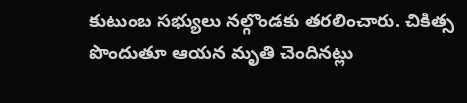కుటుంబ సభ్యులు నల్గొండకు తరలించారు. చికిత్స పొందుతూ ఆయన మృతి చెందినట్లు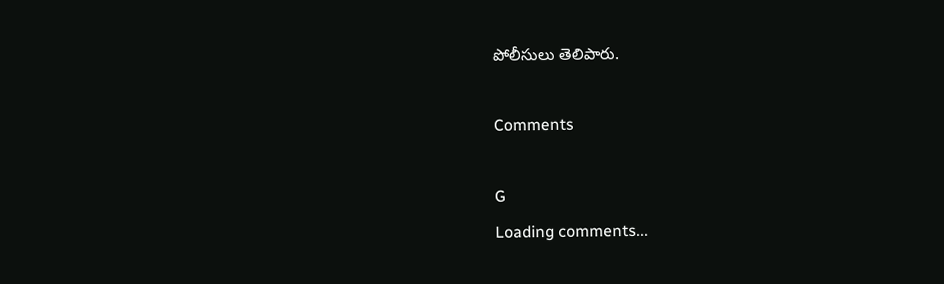పోలీసులు తెలిపారు.

Comments

G
Loading comments...